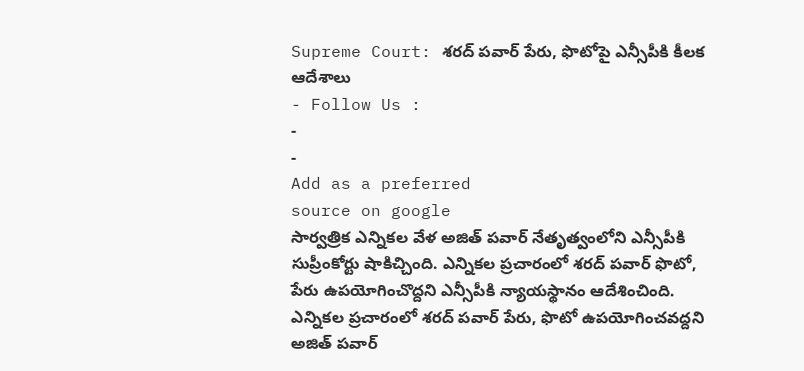Supreme Court: శరద్ పవార్ పేరు, ఫొటోపై ఎన్సీపీకి కీలక ఆదేశాలు
- Follow Us :
-
-
Add as a preferred
source on google
సార్వత్రిక ఎన్నికల వేళ అజిత్ పవార్ నేతృత్వంలోని ఎన్సీపీకి సుప్రీంకోర్టు షాకిచ్చింది. ఎన్నికల ప్రచారంలో శరద్ పవార్ ఫొటో, పేరు ఉపయోగించొద్దని ఎన్సీపీకి న్యాయస్థానం ఆదేశించింది.
ఎన్నికల ప్రచారంలో శరద్ పవార్ పేరు, ఫొటో ఉపయోగించవద్దని అజిత్ పవార్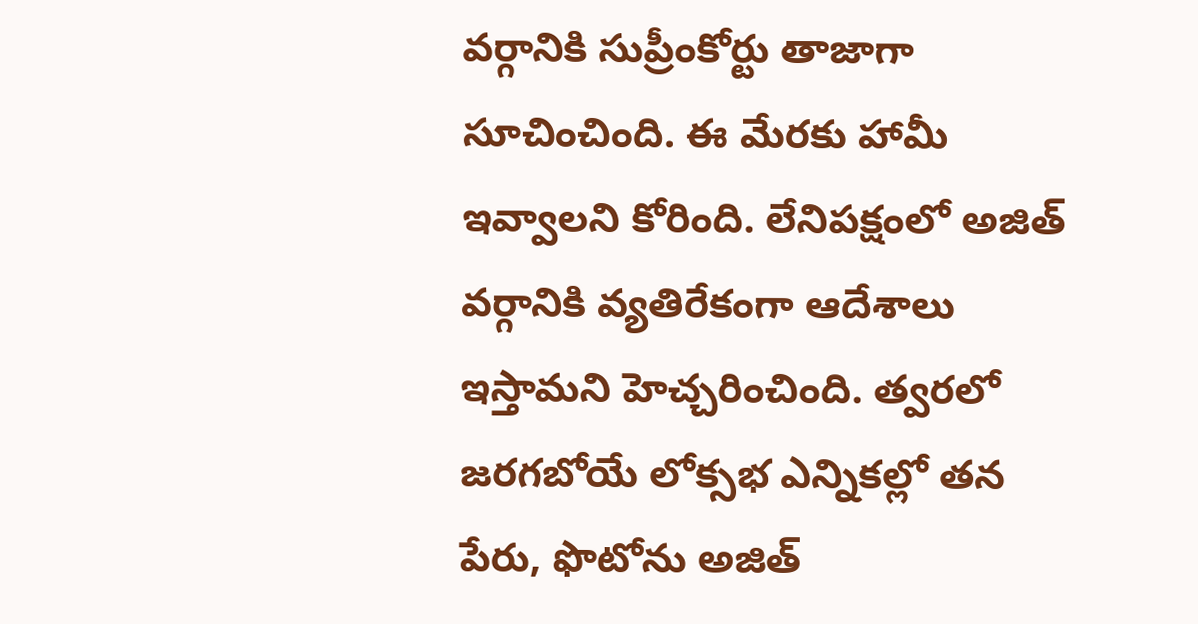వర్గానికి సుప్రీంకోర్టు తాజాగా సూచించింది. ఈ మేరకు హామీ ఇవ్వాలని కోరింది. లేనిపక్షంలో అజిత్ వర్గానికి వ్యతిరేకంగా ఆదేశాలు ఇస్తామని హెచ్చరించింది. త్వరలో జరగబోయే లోక్సభ ఎన్నికల్లో తన పేరు, ఫొటోను అజిత్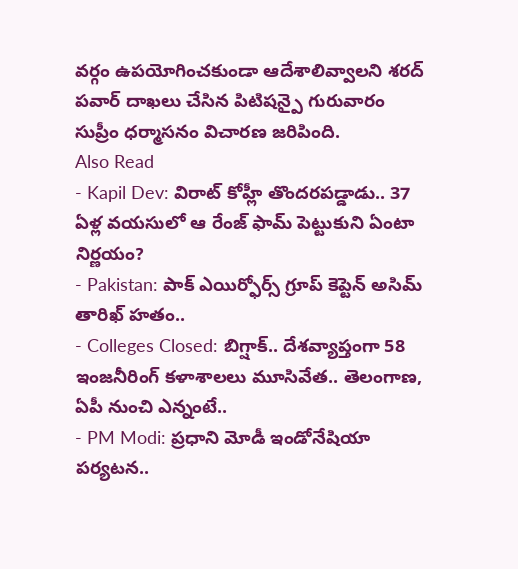వర్గం ఉపయోగించకుండా ఆదేశాలివ్వాలని శరద్ పవార్ దాఖలు చేసిన పిటిషన్పై గురువారం సుప్రీం ధర్మాసనం విచారణ జరిపింది.
Also Read
- Kapil Dev: విరాట్ కోహ్లీ తొందరపడ్డాడు.. 37 ఏళ్ల వయసులో ఆ రేంజ్ ఫామ్ పెట్టుకుని ఏంటా నిర్ణయం?
- Pakistan: పాక్ ఎయిర్ఫోర్స్ గ్రూప్ కెప్టెన్ అసిమ్ తారిఖ్ హతం..
- Colleges Closed: బిగ్షాక్.. దేశవ్యాప్తంగా 58 ఇంజనీరింగ్ కళాశాలలు మూసివేత.. తెలంగాణ, ఏపీ నుంచి ఎన్నంటే..
- PM Modi: ప్రధాని మోడీ ఇండోనేషియా పర్యటన..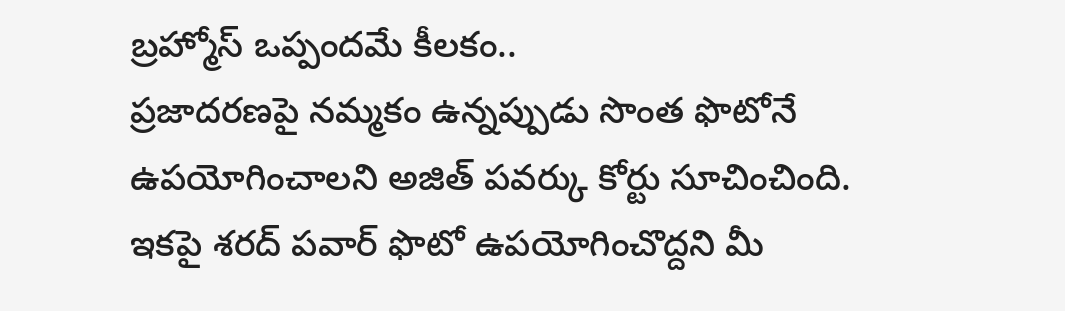బ్రహ్మోస్ ఒప్పందమే కీలకం..
ప్రజాదరణపై నమ్మకం ఉన్నప్పుడు సొంత ఫొటోనే ఉపయోగించాలని అజిత్ పవర్కు కోర్టు సూచించింది. ఇకపై శరద్ పవార్ ఫొటో ఉపయోగించొద్దని మీ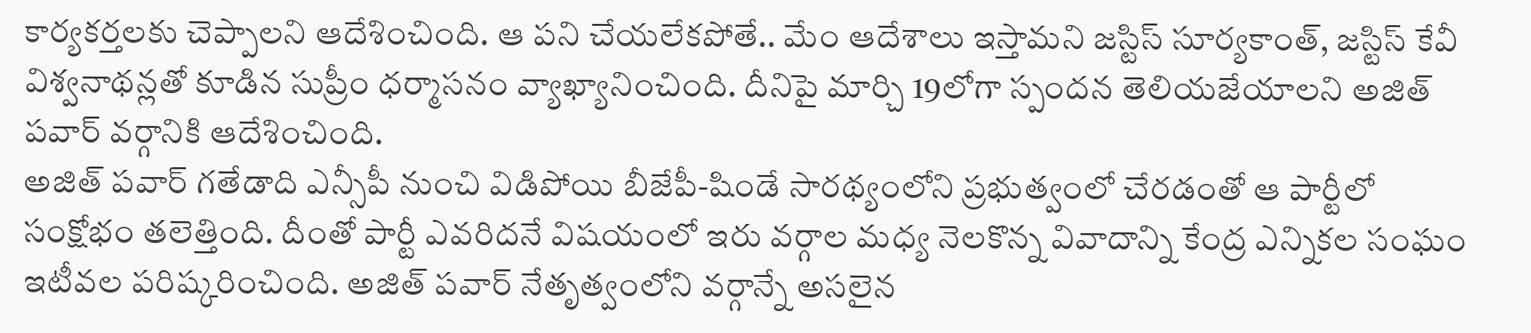కార్యకర్తలకు చెప్పాలని ఆదేశించింది. ఆ పని చేయలేకపోతే.. మేం ఆదేశాలు ఇస్తామని జస్టిస్ సూర్యకాంత్, జస్టిస్ కేవీ విశ్వనాథన్లతో కూడిన సుప్రీం ధర్మాసనం వ్యాఖ్యానించింది. దీనిపై మార్చి 19లోగా స్పందన తెలియజేయాలని అజిత్ పవార్ వర్గానికి ఆదేశించింది.
అజిత్ పవార్ గతేడాది ఎన్సీపీ నుంచి విడిపోయి బీజేపీ-షిండే సారథ్యంలోని ప్రభుత్వంలో చేరడంతో ఆ పార్టీలో సంక్షోభం తలెత్తింది. దీంతో పార్టీ ఎవరిదనే విషయంలో ఇరు వర్గాల మధ్య నెలకొన్న వివాదాన్ని కేంద్ర ఎన్నికల సంఘం ఇటీవల పరిష్కరించింది. అజిత్ పవార్ నేతృత్వంలోని వర్గాన్నే అసలైన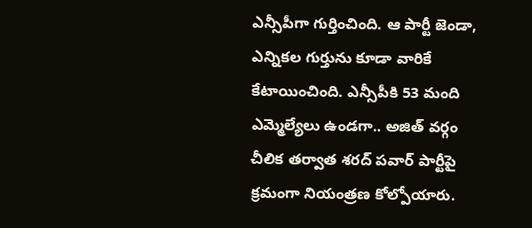ఎన్సీపీగా గుర్తించింది. ఆ పార్టీ జెండా, ఎన్నికల గుర్తును కూడా వారికే కేటాయించింది. ఎన్సీపీకి 53 మంది ఎమ్మెల్యేలు ఉండగా.. అజిత్ వర్గం చీలిక తర్వాత శరద్ పవార్ పార్టీపై క్రమంగా నియంత్రణ కోల్పోయారు.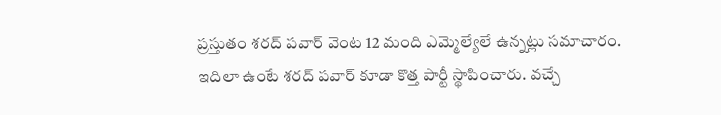ప్రస్తుతం శరద్ పవార్ వెంట 12 మంది ఎమ్మెల్యేలే ఉన్నట్లు సమాచారం.
ఇదిలా ఉంటే శరద్ పవార్ కూడా కొత్త పార్టీ స్థాపించారు. వచ్చే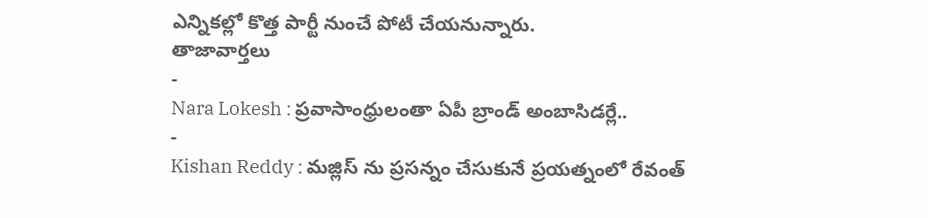ఎన్నికల్లో కొత్త పార్టీ నుంచే పోటీ చేయనున్నారు.
తాజావార్తలు
-
Nara Lokesh : ప్రవాసాంధ్రులంతా ఏపీ బ్రాండ్ అంబాసిడర్లే..
-
Kishan Reddy : మజ్లిస్ ను ప్రసన్నం చేసుకునే ప్రయత్నంలో రేవంత్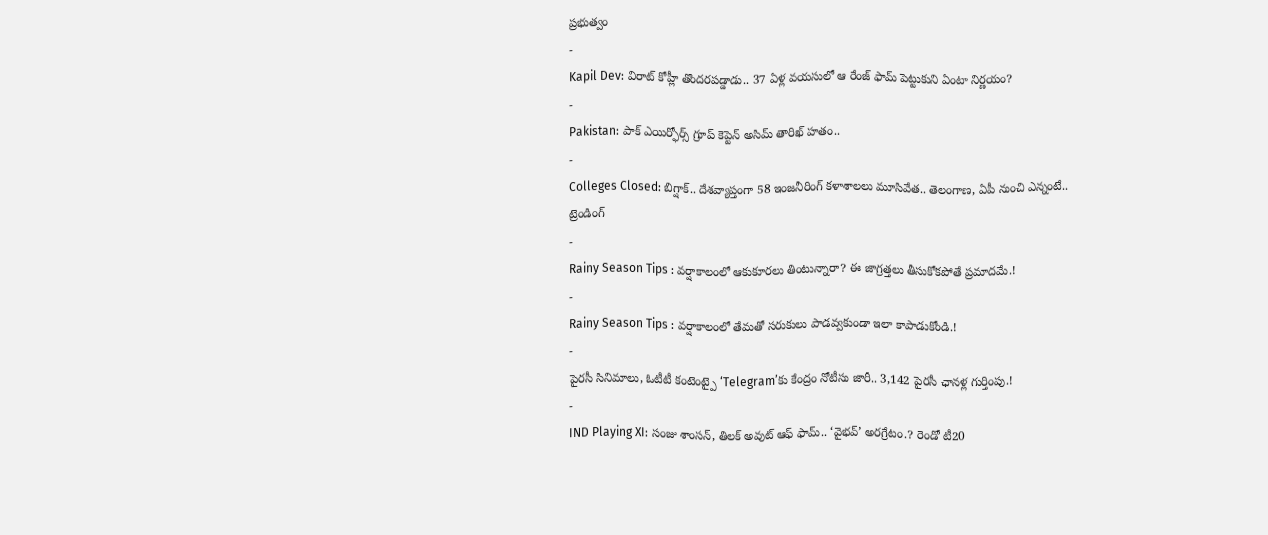ప్రభుత్వం
-
Kapil Dev: విరాట్ కోహ్లీ తొందరపడ్డాడు.. 37 ఏళ్ల వయసులో ఆ రేంజ్ ఫామ్ పెట్టుకుని ఏంటా నిర్ణయం?
-
Pakistan: పాక్ ఎయిర్ఫోర్స్ గ్రూప్ కెప్టెన్ అసిమ్ తారిఖ్ హతం..
-
Colleges Closed: బిగ్షాక్.. దేశవ్యాప్తంగా 58 ఇంజనీరింగ్ కళాశాలలు మూసివేత.. తెలంగాణ, ఏపీ నుంచి ఎన్నంటే..
ట్రెండింగ్
-
Rainy Season Tips : వర్షాకాలంలో ఆకుకూరలు తింటున్నారా? ఈ జాగ్రత్తలు తీసుకోకపోతే ప్రమాదమే.!
-
Rainy Season Tips : వర్షాకాలంలో తేమతో సరుకులు పాడవ్వకుండా ఇలా కాపాడుకోండి.!
-
పైరసీ సినిమాలు, ఓటీటీ కంటెంట్పై ‘Telegram’కు కేంద్రం నోటీసు జారీ.. 3,142 పైరసీ ఛానళ్ల గుర్తింపు.!
-
IND Playing XI: సంజు శాంసన్, తిలక్ అవుట్ ఆఫ్ ఫామ్.. ‘వైభవ్’ అరగ్రేటం.? రెండో టీ20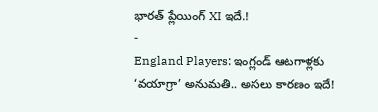భారత్ ప్లేయింగ్ XI ఇదే.!
-
England Players: ఇంగ్లండ్ ఆటగాళ్లకు ‘వయాగ్రా’ అనుమతి.. అసలు కారణం ఇదే!